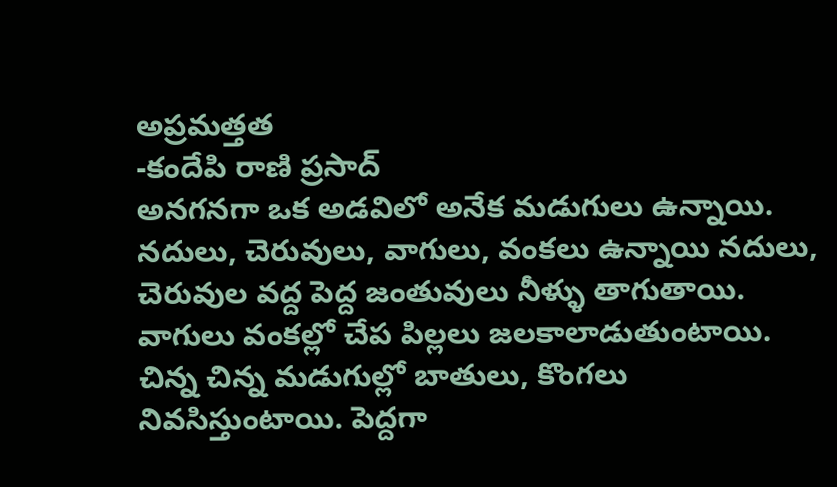అప్రమత్తత
-కందేపి రాణి ప్రసాద్
అనగనగా ఒక అడవిలో అనేక మడుగులు ఉన్నాయి. నదులు, చెరువులు, వాగులు, వంకలు ఉన్నాయి నదులు, చెరువుల వద్ద పెద్ద జంతువులు నీళ్ళు తాగుతాయి. వాగులు వంకల్లో చేప పిల్లలు జలకాలాడుతుంటాయి. చిన్న చిన్న మడుగుల్లో బాతులు, కొంగలు నివసిస్తుంటాయి. పెద్దగా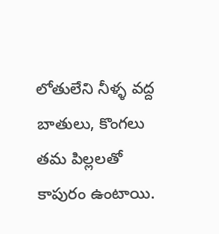లోతులేని నీళ్ళ వద్ద బాతులు, కొంగలు తమ పిల్లలతో కాపురం ఉంటాయి.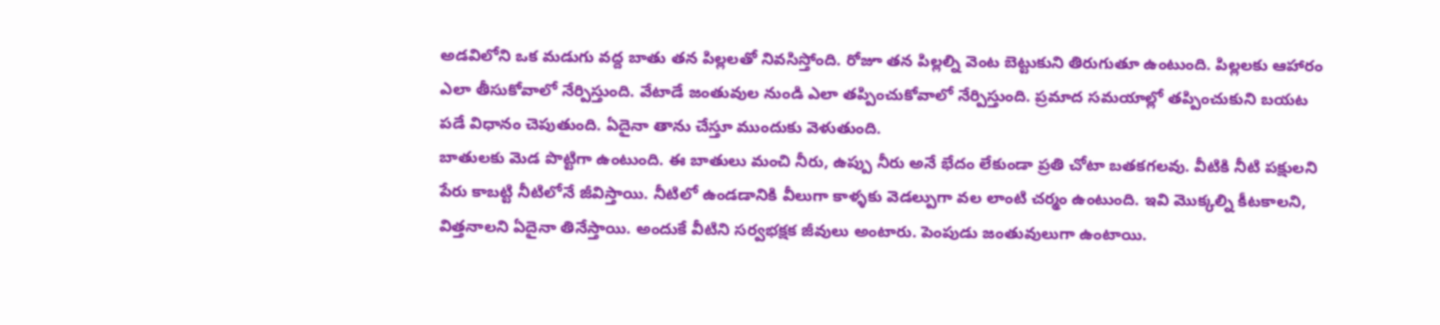అడవిలోని ఒక మడుగు వద్ద బాతు తన పిల్లలతో నివసిస్తోంది. రోజూ తన పిల్లల్ని వెంట బెట్టుకుని తిరుగుతూ ఉంటుంది. పిల్లలకు ఆహారం ఎలా తీసుకోవాలో నేర్పిస్తుంది. వేటాడే జంతువుల నుండి ఎలా తప్పించుకోవాలో నేర్పిస్తుంది. ప్రమాద సమయాల్లో తప్పించుకుని బయట పడే విధానం చెపుతుంది. ఏదైనా తాను చేస్తూ ముందుకు వెళుతుంది.
బాతులకు మెడ పొట్టిగా ఉంటుంది. ఈ బాతులు మంచి నీరు, ఉప్పు నీరు అనే భేదం లేకుండా ప్రతి చోటా బతకగలవు. వీటికి నీటి పక్షులని పేరు కాబట్టి నీటిలోనే జీవిస్తాయి. నీటిలో ఉండడానికి వీలుగా కాళ్ళకు వెడల్పుగా వల లాంటి చర్మం ఉంటుంది. ఇవి మొక్కల్ని కీటకాలని, విత్తనాలని ఏదైనా తినేస్తాయి. అందుకే వీటిని సర్వభక్షక జీవులు అంటారు. పెంపుడు జంతువులుగా ఉంటాయి.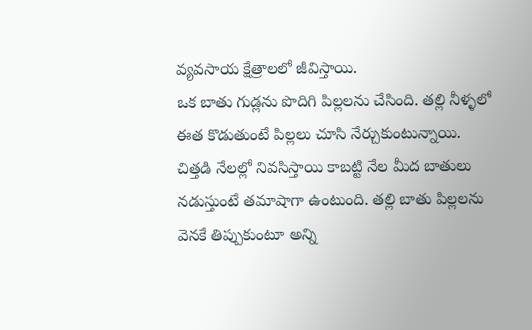వ్యవసాయ క్షేత్రాలలో జీవిస్తాయి.
ఒక బాతు గుడ్లను పొదిగి పిల్లలను చేసింది. తల్లి నీళ్ళలో ఈత కొడుతుంటే పిల్లలు చూసి నేర్చుకుంటున్నాయి. చిత్తడి నేలల్లో నివసిస్తాయి కాబట్టి నేల మీద బాతులు నడుస్తుంటే తమాషాగా ఉంటుంది. తల్లి బాతు పిల్లలను వెనకే తిప్పుకుంటూ అన్ని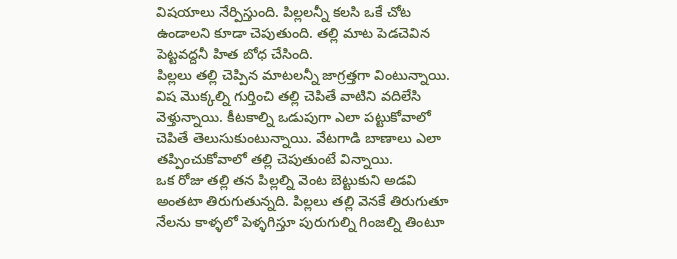విషయాలు నేర్పిస్తుంది. పిల్లలన్నీ కలసి ఒకే చోట ఉండాలని కూడా చెపుతుంది. తల్లి మాట పెడచెవిన పెట్టవద్దనీ హిత బోధ చేసింది.
పిల్లలు తల్లి చెప్పిన మాటలన్నీ జాగ్రత్తగా వింటున్నాయి. విష మొక్కల్ని గుర్తించి తల్లి చెపితే వాటిని వదిలేసి వెళ్తున్నాయి. కీటకాల్ని ఒడుపుగా ఎలా పట్టుకోవాలో చెపితే తెలుసుకుంటున్నాయి. వేటగాడి బాణాలు ఎలా తప్పించుకోవాలో తల్లి చెపుతుంటే విన్నాయి.
ఒక రోజు తల్లి తన పిల్లల్ని వెంట బెట్టుకుని అడవి అంతటా తిరుగుతున్నది. పిల్లలు తల్లి వెనకే తిరుగుతూ నేలను కాళ్ళలో పెళ్ళగిస్తూ పురుగుల్ని గింజల్ని తింటూ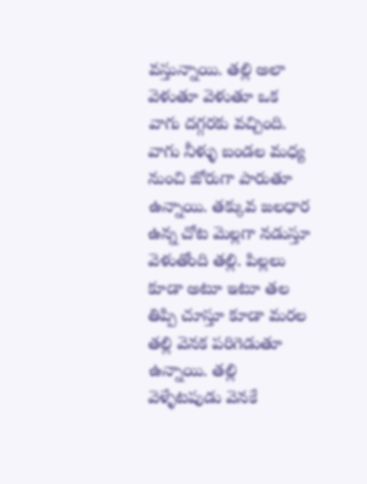వస్తున్నాయి. తల్లి అలా వెళుతూ వెళుతూ ఒక వాగు దగ్గరకు వచ్చింది. వాగు నీళ్ళు బండల మధ్య నుంచి జోరుగా పారుతూ ఉన్నాయి. తక్కువ జలధార ఉన్న చోట మెల్లగా నడుస్తూ వెళుతోంది తల్లి. పిల్లలు కూడా అటూ ఇటూ తల తిప్పి చూస్తూ కూడా మరల తల్లి వెనక పరిగెడుతూ ఉన్నాయి. తల్లి వెళ్ళేటపుడు వెనకే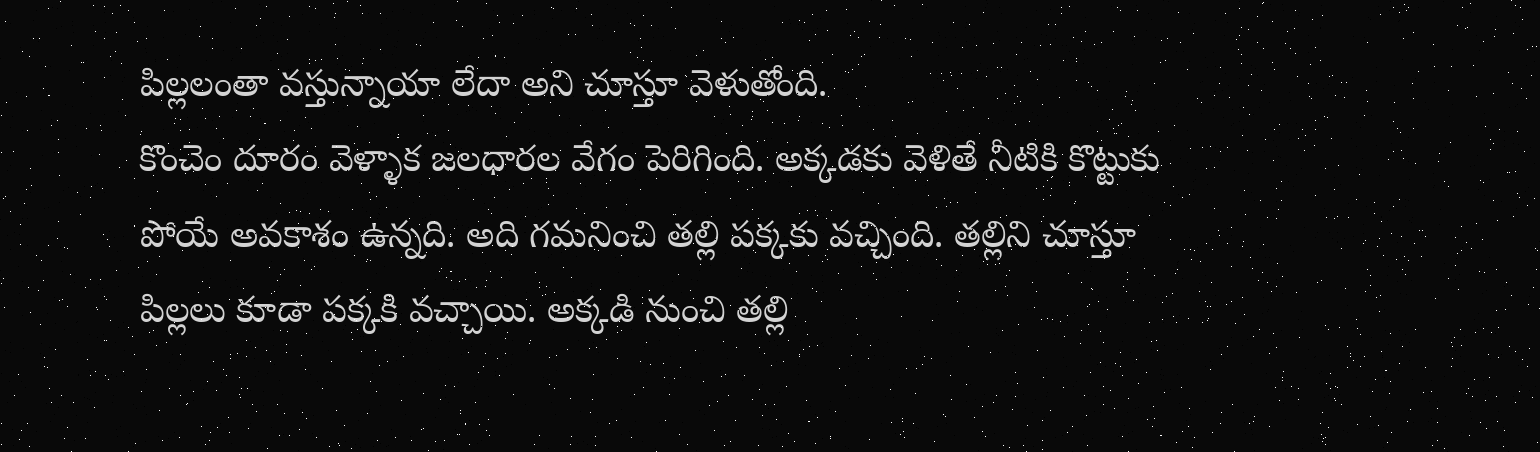పిల్లలంతా వస్తున్నాయా లేదా అని చూస్తూ వెళుతోంది.
కొంచెం దూరం వెళ్ళాక జలధారల వేగం పెరిగింది. అక్కడకు వెళితే నీటికి కొట్టుకు పోయే అవకాశం ఉన్నది. అది గమనించి తల్లి పక్కకు వచ్చింది. తల్లిని చూస్తూ పిల్లలు కూడా పక్కకి వచ్చాయి. అక్కడి నుంచి తల్లి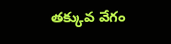తక్కువ వేగం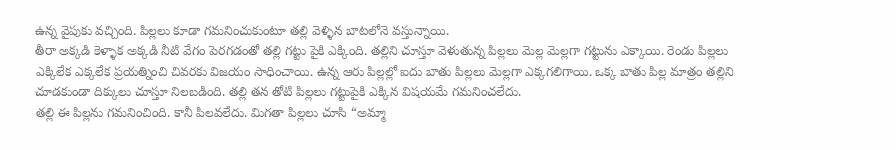ఉన్న వైపుకు వచ్చింది. పిల్లలు కూడా గమనించుకుంటూ తల్లి వెళ్ళిన బాటలోనె వస్తున్నాయి.
తీరా అక్కడి కెళ్ళాక అక్కడి నీటి వేగం పెరగడంతో తల్లి గట్టు పైకి ఎక్కింది. తల్లిని చూస్తూ వెళుతున్న పిల్లలు మెల్ల మెల్లగా గట్టును ఎక్కాయి. రెండు పిల్లలు ఎక్కిలేక ఎక్కలేక ప్రయత్నించి చివరకు విజయం సాధించాయి. ఉన్న ఆరు పిల్లల్లో ఐదు బాతు పిల్లలు మెల్లగా ఎక్కగలిగాయి. ఒక్క బాతు పిల్ల మాత్రం తల్లిని చూడకుండా దిక్కులు చూస్తూ నిలబడింది. తల్లి తన తోటి పిల్లలు గట్టుపైకి ఎక్కిన విషయమే గమనించలేదు.
తల్లి ఈ పిల్లను గమనించింది. కానీ పిలవలేదు. మిగతా పిల్లలు చూసి “అమ్మా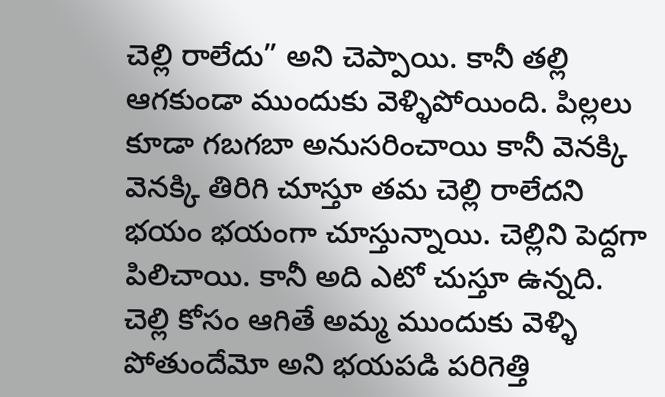చెల్లి రాలేదు” అని చెప్పాయి. కానీ తల్లి ఆగకుండా ముందుకు వెళ్ళిపోయింది. పిల్లలు కూడా గబగబా అనుసరించాయి కానీ వెనక్కి వెనక్కి తిరిగి చూస్తూ తమ చెల్లి రాలేదని భయం భయంగా చూస్తున్నాయి. చెల్లిని పెద్దగా పిలిచాయి. కానీ అది ఎటో చుస్తూ ఉన్నది. చెల్లి కోసం ఆగితే అమ్మ ముందుకు వెళ్ళి పోతుందేమో అని భయపడి పరిగెత్తి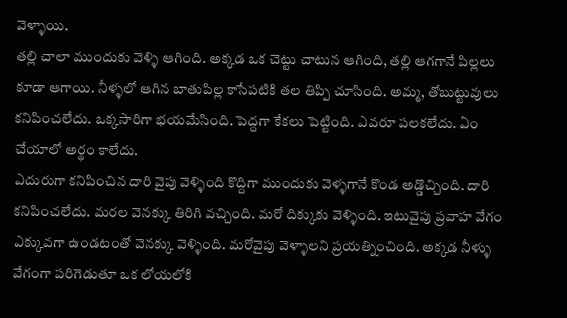వెళ్ళాయి.
తల్లి చాలా ముందుకు వెళ్ళి ఆగింది. అక్కడ ఒక చెట్టు చాటున ఆగింది, తల్లి ఆగగానే పిల్లలు కూడా ఆగాయి. నీళ్ళలో ఆగిన బాతుపిల్ల కాసేపటికి తల తిప్పి చూసింది. అమ్మ, తోబుట్టువులు కనిపించలేదు. ఒక్కసారిగా భయమేసింది. పెద్దగా కేకలు పెట్టింది. ఎవరూ పలకలేదు. ఏం చేయాలో అర్థం కాలేదు.
ఎదురుగా కనిపించిన దారి వైపు వెళ్ళింది కొద్దిగా ముందుకు వెళ్ళగానే కొండ అడ్డొచ్చింది. దారి కనిపించలేదు. మరల వెనక్కు తిరిగి వచ్చింది. మరో దిక్కుకు వెళ్ళింది. ఇటువైపు ప్రవాహ వేగం ఎక్కువగా ఉండటంతో వెనక్కు వెళ్ళింది. మరోవైపు వెళ్ళాలని ప్రయత్నించింది. అక్కడ నీళ్ళు వేగంగా పరిగెడుతూ ఒక లోయలోకి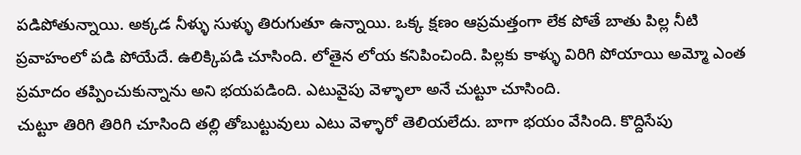పడిపోతున్నాయి. అక్కడ నీళ్ళు సుళ్ళు తిరుగుతూ ఉన్నాయి. ఒక్క క్షణం ఆప్రమత్తంగా లేక పోతే బాతు పిల్ల నీటి ప్రవాహంలో పడి పోయేదే. ఉలిక్కిపడి చూసింది. లోతైన లోయ కనిపించింది. పిల్లకు కాళ్ళు విరిగి పోయాయి అమ్మో ఎంత ప్రమాదం తప్పించుకున్నాను అని భయపడింది. ఎటువైపు వెళ్ళాలా అనే చుట్టూ చూసింది.
చుట్టూ తిరిగి తిరిగి చూసింది తల్లి తోబుట్టువులు ఎటు వెళ్ళారో తెలియలేదు. బాగా భయం వేసింది. కొద్దిసేపు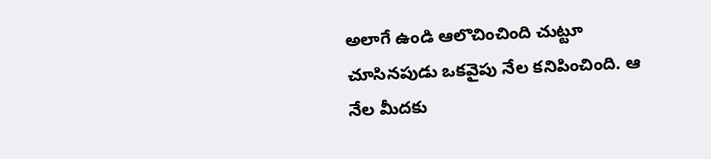అలాగే ఉండి ఆలొచించింది చుట్టూ చూసినపుడు ఒకవైపు నేల కనిపించింది. ఆ నేల మీదకు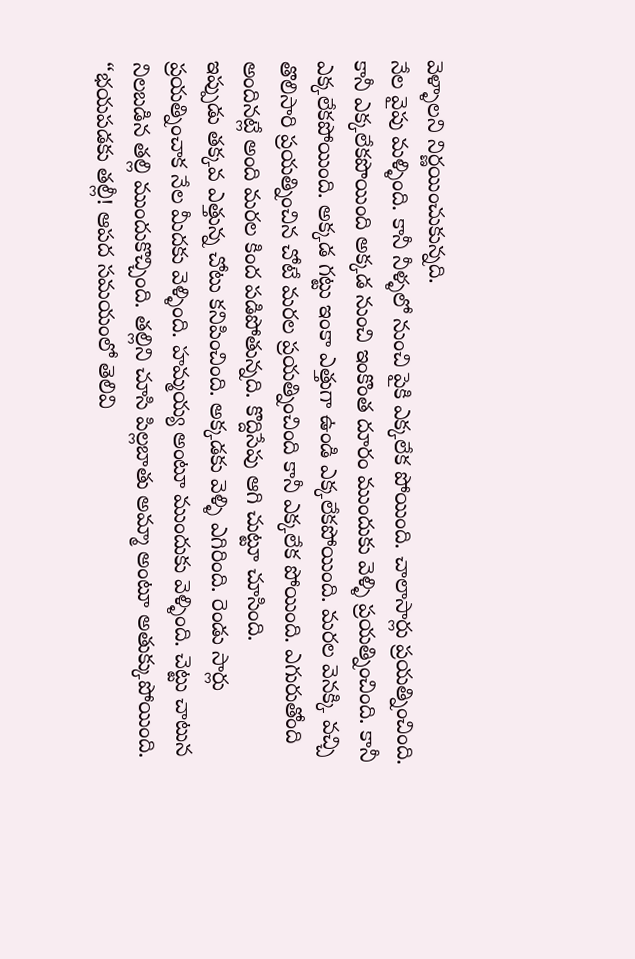వెళ్ళాలని నిర్ణయించుకున్నది.
నేల వైపు మళ్ళింది. కానీ నీళ్ళలో నుంచి పైకి ఎక్కలేక పోయింది. చాలాసార్లు ప్రయత్నించింది. కానీ ఎక్కలేకపొయింది అక్కడ నుంచి ఇంకొంత దూరం ముందుకు వెళ్ళి ప్రయత్నించింది. కానీ ఎక్కలేకపోయింది. అక్కడ గట్టు ఇంకా ఎత్తుగా ఉండి ఎక్కలేకపోయింది. మరల వెనక్కి వచ్చి తొలిసారి ప్రయత్నించిన చోటే మరల ప్రయత్నించింది కానీ ఎక్కలేక పోయింది. ఎగురుతోంది అందినట్లే అంది మరల కింద పడిపోతున్నది. కొద్దిసేపు ఆగి చుట్టూ చూసింది.
ఇప్పుడు తక్కవ ఎత్తున్న చోటు కనిపించింది. అక్కడకు వెళ్ళి ఎగిరింది. రెండు సార్లు ప్రయత్నించాక నేల మీదకు వెళ్ళింది. హమ్మయ్య అంటూ ముందుకు వెళ్ళింది. చెట్టు చాటున నిలబడిన తల్లి ముందుకొచ్చింది. తల్లిని చూసి పిల్లబాతు అమ్మా అంటూ అతుక్కుపోయింది.
“భయపడకు తల్లీ! ఆపద సమయంలో తెలివి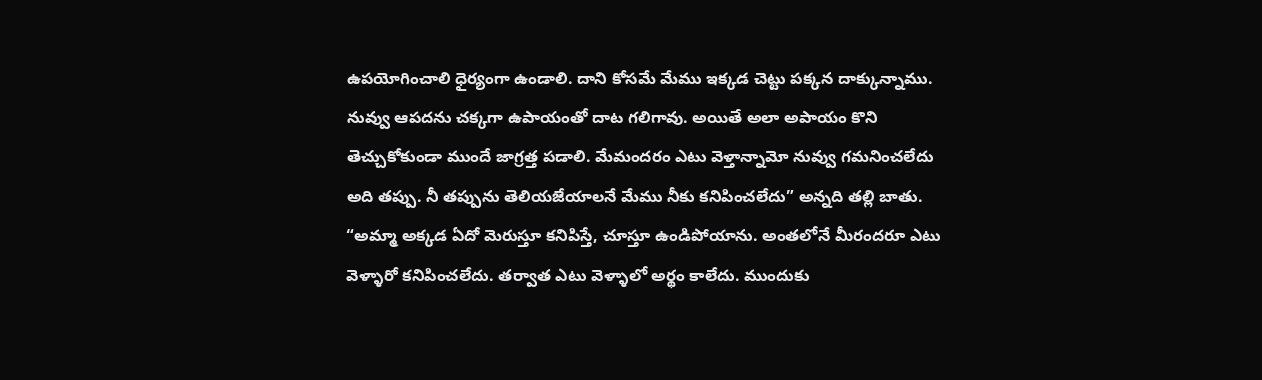ఉపయోగించాలి ధైర్యంగా ఉండాలి. దాని కోసమే మేము ఇక్కడ చెట్టు పక్కన దాక్కున్నాము. నువ్వు ఆపదను చక్కగా ఉపాయంతో దాట గలిగావు. అయితే అలా అపాయం కొని తెచ్చుకోకుండా ముందే జాగ్రత్త పడాలి. మేమందరం ఎటు వెళ్తాన్నామో నువ్వు గమనించలేదు అది తప్పు. నీ తప్పును తెలియజేయాలనే మేము నీకు కనిపించలేదు” అన్నది తల్లి బాతు.
“అమ్మా అక్కడ ఏదో మెరుస్తూ కనిపిస్తే, చూస్తూ ఉండిపోయాను. అంతలోనే మీరందరూ ఎటు వెళ్ళారో కనిపించలేదు. తర్వాత ఎటు వెళ్ళాలో అర్థం కాలేదు. ముందుకు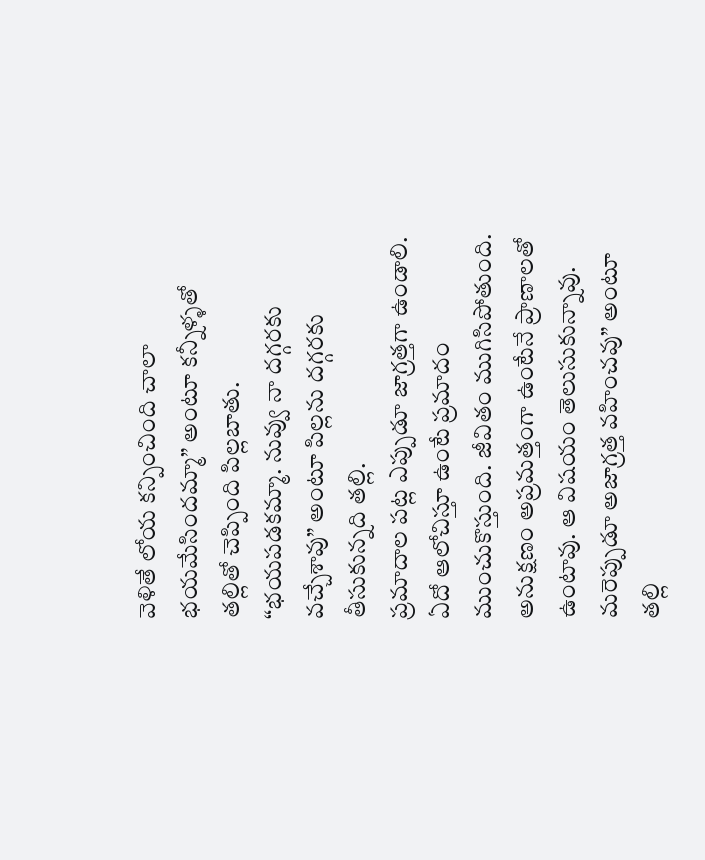వెళితే లోయ కన్పించింది చాలా భయమేసిందమ్మా” అంటూ కన్నీళ్ళతో తల్లితో చెప్పింది పిల్లబాతు.
“భయపడకమ్మా. నువ్వు నా దగ్గరకు వచ్చేశావు” అంటూ పిల్లను దగ్గరకు తీసుకున్నది తల్లి.
ప్రమాదాల పట్ల ఎప్పుడూ జాగ్రత్తగా ఉండాలి. ఏదో ఆలోచిస్తూ ఉంటే ప్రమాదం ముంచుకొస్తుంది. జీవితం ముగిసిపోతుంది. అనుక్షణం అప్రమత్తంగా ఉంటేనే ప్రాణాలతో ఉంటావు. ఆ విషయం తెలుసుకున్నావు. మరెప్పుడూ అజాగ్రత్త వహించవు” అంటూ తల్లి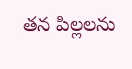తన పిల్లలను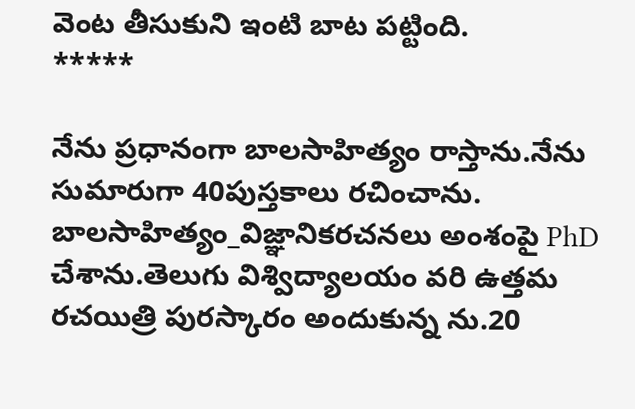వెంట తీసుకుని ఇంటి బాట పట్టింది.
*****

నేను ప్రధానంగా బాలసాహిత్యం రాస్తాను.నేను సుమారుగా 40పుస్తకాలు రచించాను. బాలసాహిత్యం_విజ్ఞానికరచనలు అంశంపై PhD చేశాను.తెలుగు విశ్విద్యాలయం వరి ఉత్తమ రచయిత్రి పురస్కారం అందుకున్న ను.20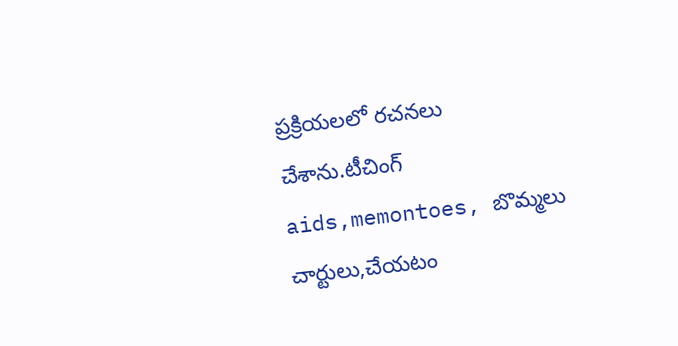ప్రక్రియలలో రచనలు చేశాను.టీచింగ్ aids,memontoes, బొమ్మలు చార్టులు,చేయటం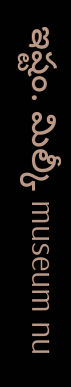ఇష్టం. మిల్కీ museum nu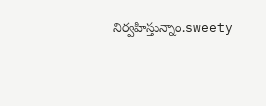నిర్వహిస్తున్నాం.sweety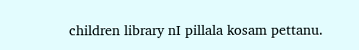children library nI pillala kosam pettanu.